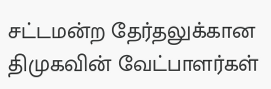சட்டமன்ற தேர்தலுக்கான திமுகவின் வேட்பாளர்கள்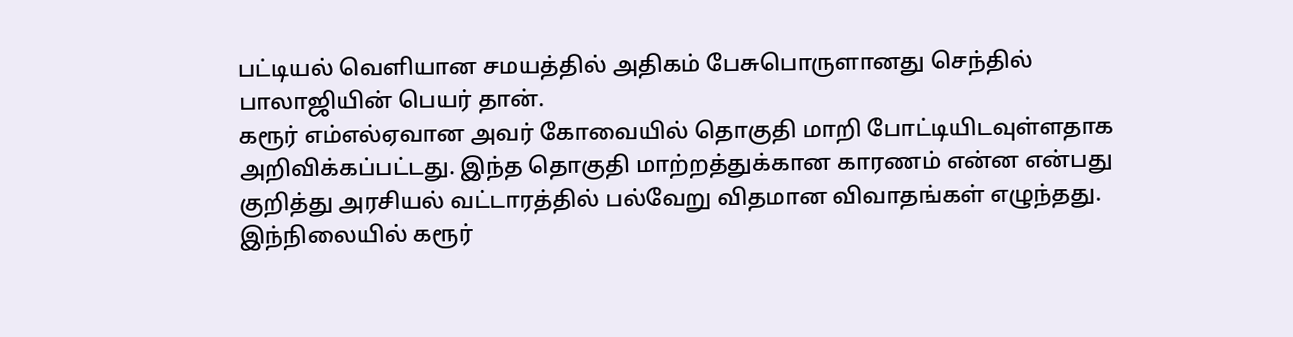பட்டியல் வெளியான சமயத்தில் அதிகம் பேசுபொருளானது செந்தில் பாலாஜியின் பெயர் தான்.
கரூர் எம்எல்ஏவான அவர் கோவையில் தொகுதி மாறி போட்டியிடவுள்ளதாக அறிவிக்கப்பட்டது. இந்த தொகுதி மாற்றத்துக்கான காரணம் என்ன என்பது குறித்து அரசியல் வட்டாரத்தில் பல்வேறு விதமான விவாதங்கள் எழுந்தது. இந்நிலையில் கரூர்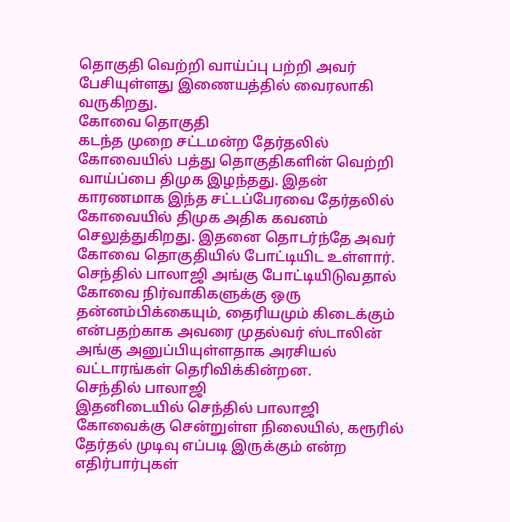தொகுதி வெற்றி வாய்ப்பு பற்றி அவர் பேசியுள்ளது இணையத்தில் வைரலாகி வருகிறது.
கோவை தொகுதி
கடந்த முறை சட்டமன்ற தேர்தலில் கோவையில் பத்து தொகுதிகளின் வெற்றி வாய்ப்பை திமுக இழந்தது. இதன் காரணமாக இந்த சட்டப்பேரவை தேர்தலில் கோவையில் திமுக அதிக கவனம் செலுத்துகிறது. இதனை தொடர்ந்தே அவர் கோவை தொகுதியில் போட்டியிட உள்ளார். செந்தில் பாலாஜி அங்கு போட்டியிடுவதால் கோவை நிர்வாகிகளுக்கு ஒரு தன்னம்பிக்கையும், தைரியமும் கிடைக்கும் என்பதற்காக அவரை முதல்வர் ஸ்டாலின் அங்கு அனுப்பியுள்ளதாக அரசியல் வட்டாரங்கள் தெரிவிக்கின்றன.
செந்தில் பாலாஜி
இதனிடையில் செந்தில் பாலாஜி கோவைக்கு சென்றுள்ள நிலையில், கரூரில் தேர்தல் முடிவு எப்படி இருக்கும் என்ற எதிர்பார்புகள்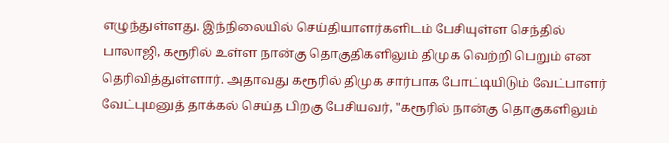எழுந்துள்ளது. இந்நிலையில் செய்தியாளர்களிடம் பேசியுள்ள செந்தில் பாலாஜி, கரூரில் உள்ள நான்கு தொகுதிகளிலும் திமுக வெற்றி பெறும் என தெரிவித்துள்ளார். அதாவது கரூரில் திமுக சார்பாக போட்டியிடும் வேட்பாளர் வேட்புமனுத் தாக்கல் செய்த பிறகு பேசியவர், "கரூரில் நான்கு தொகுகளிலும்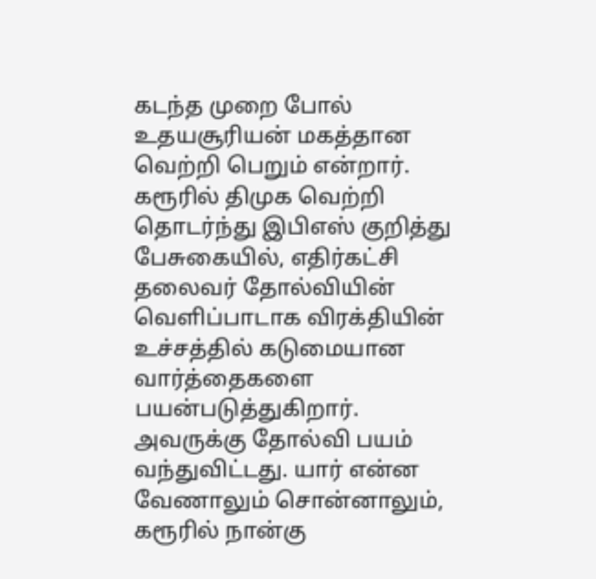கடந்த முறை போல் உதயசூரியன் மகத்தான வெற்றி பெறும் என்றார்.
கரூரில் திமுக வெற்றி
தொடர்ந்து இபிஎஸ் குறித்து பேசுகையில், எதிர்கட்சி தலைவர் தோல்வியின் வெளிப்பாடாக விரக்தியின் உச்சத்தில் கடுமையான வார்த்தைகளை பயன்படுத்துகிறார். அவருக்கு தோல்வி பயம் வந்துவிட்டது. யார் என்ன வேணாலும் சொன்னாலும், கரூரில் நான்கு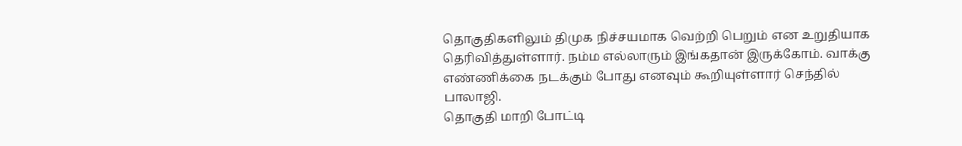தொகுதிகளிலும் திமுக நிச்சயமாக வெற்றி பெறும் என உறுதியாக தெரிவித்துள்ளார். நம்ம எல்லாரும் இங்கதான் இருக்கோம். வாக்கு எண்ணிக்கை நடக்கும் போது எனவும் கூறியுள்ளார் செந்தில் பாலாஜி.
தொகுதி மாறி போட்டி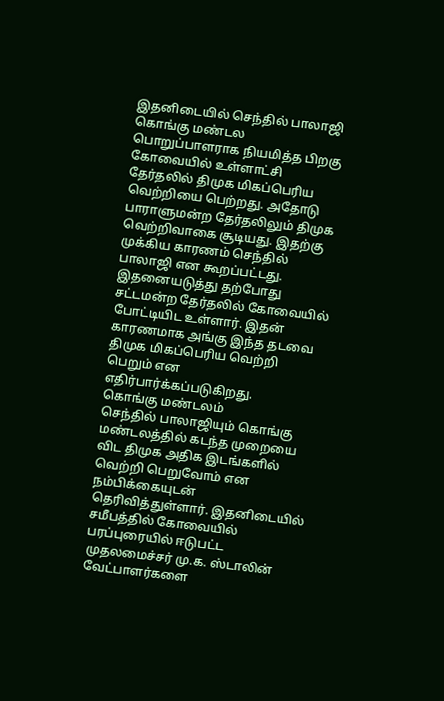இதனிடையில் செந்தில் பாலாஜி கொங்கு மண்டல பொறுப்பாளராக நியமித்த பிறகு கோவையில் உள்ளாட்சி தேர்தலில் திமுக மிகப்பெரிய வெற்றியை பெற்றது. அதோடு பாராளுமன்ற தேர்தலிலும் திமுக வெற்றிவாகை சூடியது. இதற்கு முக்கிய காரணம் செந்தில் பாலாஜி என கூறப்பட்டது. இதனையடுத்து தற்போது சட்டமன்ற தேர்தலில் கோவையில் போட்டியிட உள்ளார். இதன் காரணமாக அங்கு இந்த தடவை திமுக மிகப்பெரிய வெற்றி பெறும் என எதிர்பார்க்கப்படுகிறது.
கொங்கு மண்டலம்
செந்தில் பாலாஜியும் கொங்கு மண்டலத்தில் கடந்த முறையை விட திமுக அதிக இடங்களில் வெற்றி பெறுவோம் என நம்பிக்கையுடன் தெரிவித்துள்ளார். இதனிடையில் சமீபத்தில் கோவையில் பரப்புரையில் ஈடுபட்ட முதலமைச்சர் மு.க. ஸ்டாலின் வேட்பாளர்களை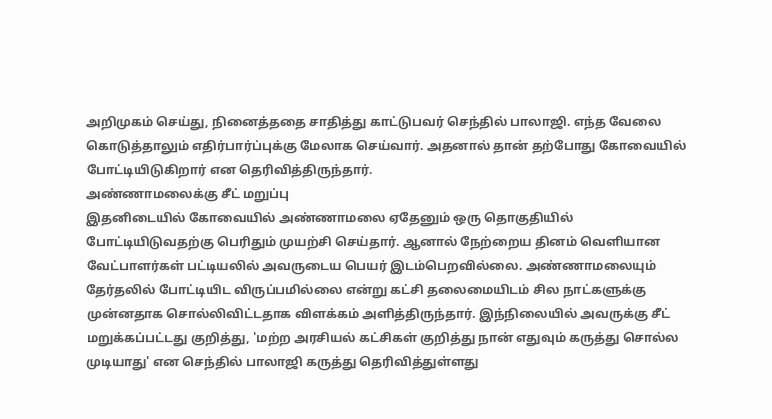அறிமுகம் செய்து, நினைத்ததை சாதித்து காட்டுபவர் செந்தில் பாலாஜி. எந்த வேலை கொடுத்தாலும் எதிர்பார்ப்புக்கு மேலாக செய்வார். அதனால் தான் தற்போது கோவையில் போட்டியிடுகிறார் என தெரிவித்திருந்தார்.
அண்ணாமலைக்கு சீட் மறுப்பு
இதனிடையில் கோவையில் அண்ணாமலை ஏதேனும் ஒரு தொகுதியில் போட்டியிடுவதற்கு பெரிதும் முயற்சி செய்தார். ஆனால் நேற்றைய தினம் வெளியான வேட்பாளர்கள் பட்டியலில் அவருடைய பெயர் இடம்பெறவில்லை. அண்ணாமலையும் தேர்தலில் போட்டியிட விருப்பமில்லை என்று கட்சி தலைமையிடம் சில நாட்களுக்கு முன்னதாக சொல்லிவிட்டதாக விளக்கம் அளித்திருந்தார். இந்நிலையில் அவருக்கு சீட் மறுக்கப்பட்டது குறித்து, 'மற்ற அரசியல் கட்சிகள் குறித்து நான் எதுவும் கருத்து சொல்ல முடியாது' என செந்தில் பாலாஜி கருத்து தெரிவித்துள்ளது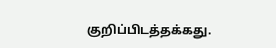குறிப்பிடத்தக்கது.